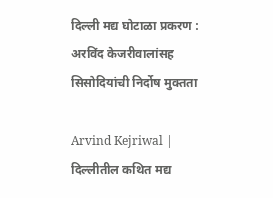दिल्ली मद्य घोटाळा प्रकरण : अरविंद केजरीवालांसह सिसोदियांची निर्दोष मुक्तता

Arvind Kejriwal | दिल्लीतील कथित मद्य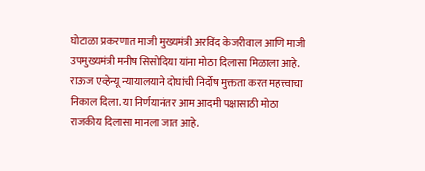घोटाळा प्रकरणात माजी मुख्यमंत्री अरविंद केजरीवाल आणि माजी उपमुख्यमंत्री मनीष सिसोदिया यांना मोठा दिलासा मिळाला आहे. राऊज एव्हेन्यू न्यायालयाने दोघांची निर्दोष मुक्तता करत महत्त्वाचा निकाल दिला. या निर्णयानंतर आम आदमी पक्षासाठी मोठा राजकीय दिलासा मानला जात आहे.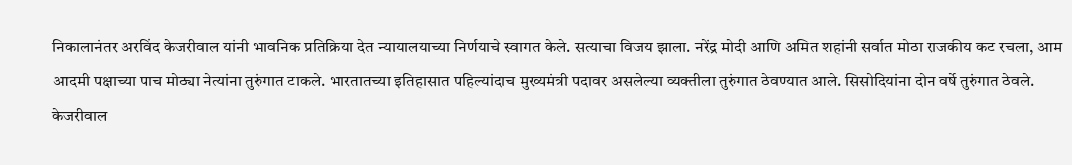निकालानंतर अरविंद केजरीवाल यांनी भावनिक प्रतिक्रिया देत न्यायालयाच्या निर्णयाचे स्वागत केले. सत्याचा विजय झाला. नरेंद्र मोदी आणि अमित शहांनी सर्वात मोठा राजकीय कट रचला, आम आदमी पक्षाच्या पाच मोठ्या नेत्यांना तुरुंगात टाकले. भारतातच्या इतिहासात पहिल्यांदाच मुख्यमंत्री पदावर असलेल्या व्यक्तीला तुरुंगात ठेवण्यात आले. सिसोदियांना दोन वर्षे तुरुंगात ठेवले. केजरीवाल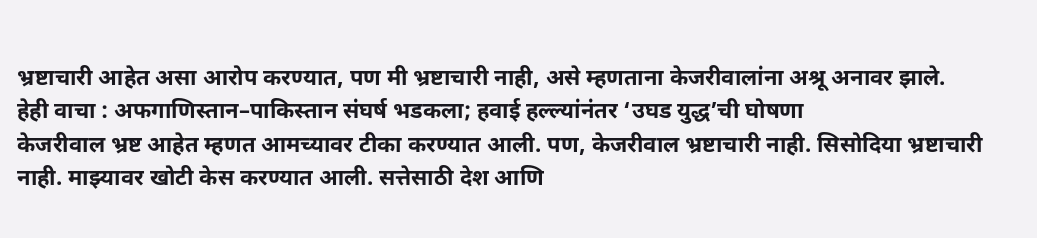भ्रष्टाचारी आहेत असा आरोप करण्यात, पण मी भ्रष्टाचारी नाही, असे म्हणताना केजरीवालांना अश्रू अनावर झाले.
हेही वाचा : अफगाणिस्तान–पाकिस्तान संघर्ष भडकला; हवाई हल्ल्यांनंतर ‘उघड युद्ध’ची घोषणा
केजरीवाल भ्रष्ट आहेत म्हणत आमच्यावर टीका करण्यात आली. पण, केजरीवाल भ्रष्टाचारी नाही. सिसोदिया भ्रष्टाचारी नाही. माझ्यावर खोटी केस करण्यात आली. सत्तेसाठी देश आणि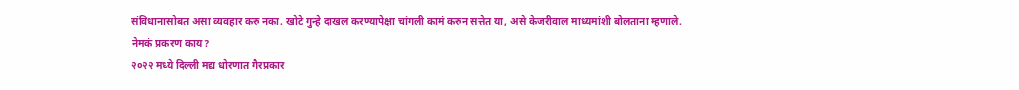संविधानासोबत असा व्यवहार करु नका. खोटे गुन्हे दाखल करण्यापेक्षा चांगली कामं करुन सत्तेत या, असे केजरीवाल माध्यमांशी बोलताना म्हणाले.
नेमकं प्रकरण काय?
२०२२ मध्ये दिल्ली मद्य धोरणात गैरप्रकार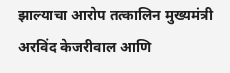झाल्याचा आरोप तत्कालिन मुख्यमंत्री अरविंद केजरीवाल आणि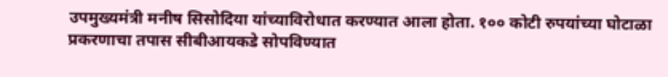उपमुख्यमंत्री मनीष सिसोदिया यांच्याविरोधात करण्यात आला होता. १०० कोटी रुपयांच्या घोटाळा प्रकरणाचा तपास सीबीआयकडे सोपविण्यात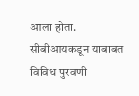आला होता. सीबीआयकडून याबाबत विविध पुरवणी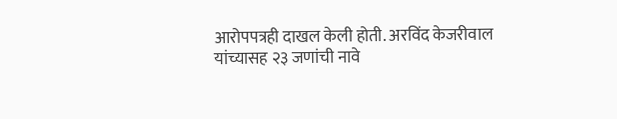आरोपपत्रही दाखल केली होती. अरविंद केजरीवाल यांच्यासह २३ जणांची नावे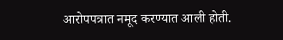आरोपपत्रात नमूद करण्यात आली होती.